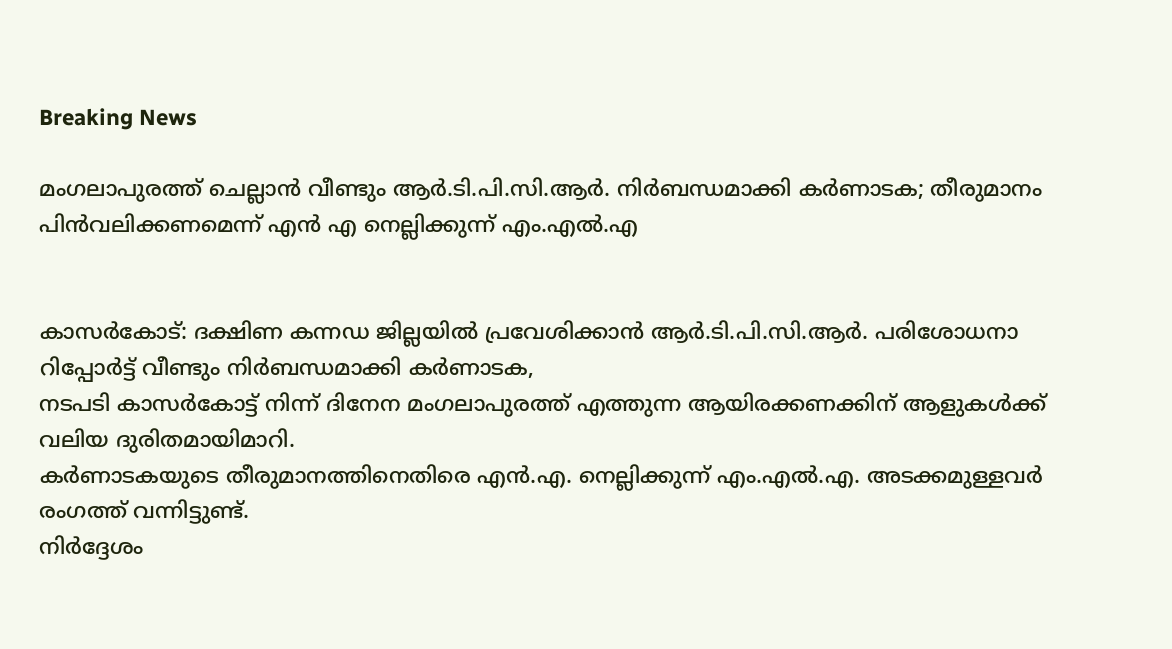Breaking News

മംഗലാപുരത്ത് ചെല്ലാന്‍ വീണ്ടും ആര്‍.ടി.പി.സി.ആര്‍. നിര്‍ബന്ധമാക്കി കർണാടക; തീരുമാനം പിന്‍വലിക്കണമെന്ന് എൻ എ നെല്ലിക്കുന്ന് എം.എല്‍.എ


കാസര്‍കോട്: ദക്ഷിണ കന്നഡ ജില്ലയില്‍ പ്രവേശിക്കാന്‍ ആര്‍.ടി.പി.സി.ആര്‍. പരിശോധനാ റിപ്പോര്‍ട്ട് വീണ്ടും നിര്‍ബന്ധമാക്കി കര്‍ണാടക,
നടപടി കാസര്‍കോട്ട് നിന്ന് ദിനേന മംഗലാപുരത്ത് എത്തുന്ന ആയിരക്കണക്കിന് ആളുകള്‍ക്ക് വലിയ ദുരിതമായിമാറി.
കര്‍ണാടകയുടെ തീരുമാനത്തിനെതിരെ എന്‍.എ. നെല്ലിക്കുന്ന് എം.എല്‍.എ. അടക്കമുള്ളവർ രംഗത്ത് വന്നിട്ടുണ്ട്.
നിര്‍ദ്ദേശം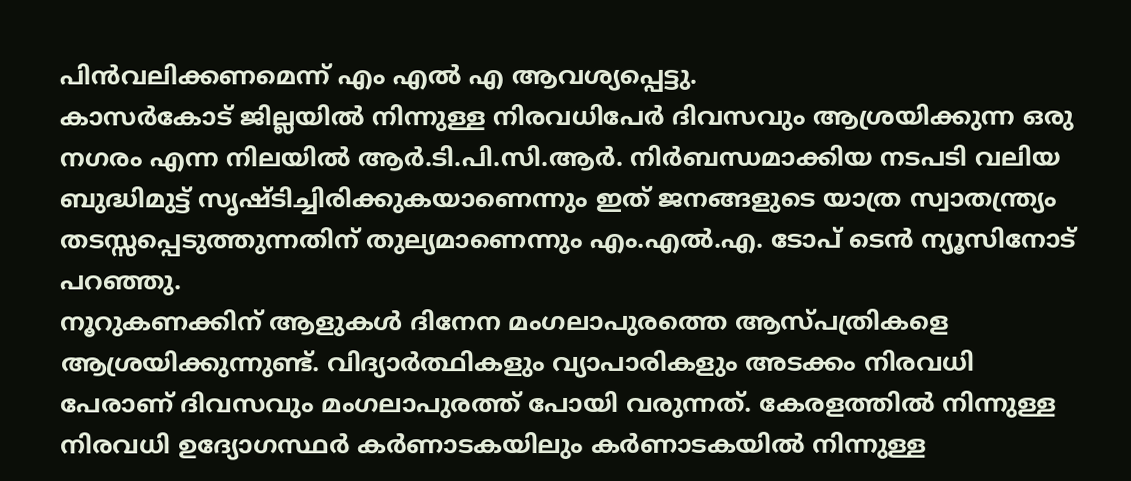പിന്‍വലിക്കണമെന്ന് എം എൽ എ ആവശ്യപ്പെട്ടു.
കാസര്‍കോട് ജില്ലയില്‍ നിന്നുള്ള നിരവധിപേര്‍ ദിവസവും ആശ്രയിക്കുന്ന ഒരു നഗരം എന്ന നിലയില്‍ ആര്‍.ടി.പി.സി.ആര്‍. നിര്‍ബന്ധമാക്കിയ നടപടി വലിയ ബുദ്ധിമുട്ട് സൃഷ്ടിച്ചിരിക്കുകയാണെന്നും ഇത് ജനങ്ങളുടെ യാത്ര സ്വാതന്ത്ര്യം തടസ്സപ്പെടുത്തുന്നതിന് തുല്യമാണെന്നും എം.എല്‍.എ. ടോപ് ടെൻ ന്യൂസിനോട് പറഞ്ഞു.
നൂറുകണക്കിന് ആളുകള്‍ ദിനേന മംഗലാപുരത്തെ ആസ്പത്രികളെ ആശ്രയിക്കുന്നുണ്ട്. വിദ്യാര്‍ത്ഥികളും വ്യാപാരികളും അടക്കം നിരവധി പേരാണ് ദിവസവും മംഗലാപുരത്ത് പോയി വരുന്നത്. കേരളത്തില്‍ നിന്നുള്ള നിരവധി ഉദ്യോഗസ്ഥര്‍ കര്‍ണാടകയിലും കര്‍ണാടകയില്‍ നിന്നുള്ള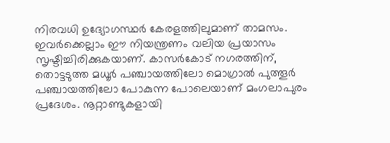നിരവധി ഉദ്യോഗസ്ഥര്‍ കേരളത്തിലുമാണ് താമസം. ഇവര്‍ക്കെല്ലാം ഈ നിയന്ത്രണം വലിയ പ്രയാസം സൃഷ്ടിച്ചിരിക്കുകയാണ്. കാസര്‍കോട് നഗരത്തിന്, തൊട്ടടുത്ത മധൂര്‍ പഞ്ചായത്തിലോ മൊഗ്രാല്‍ പുത്തൂര്‍ പഞ്ചായത്തിലോ പോകുന്ന പോലെയാണ് മംഗലാപുരം പ്രദേശം. നൂറ്റാണ്ടുകളായി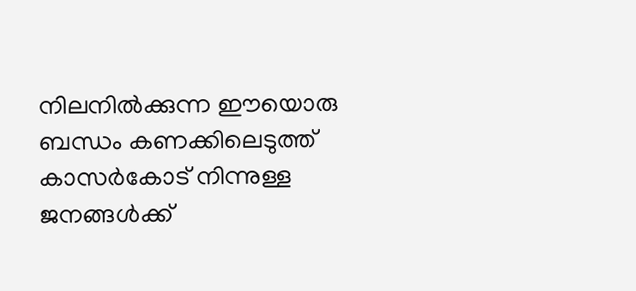നിലനില്‍ക്കുന്ന ഈയൊരു ബന്ധം കണക്കിലെടുത്ത് കാസര്‍കോട് നിന്നുള്ള ജനങ്ങള്‍ക്ക്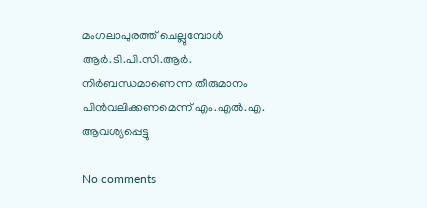മംഗലാപുരത്ത് ചെല്ലുമ്പോള്‍ ആര്‍.ടി.പി.സി.ആര്‍. നിര്‍ബന്ധമാണെന്ന തീരുമാനം പിന്‍വലിക്കണമെന്ന് എം.എല്‍.എ. ആവശ്യപ്പെട്ടു

No comments